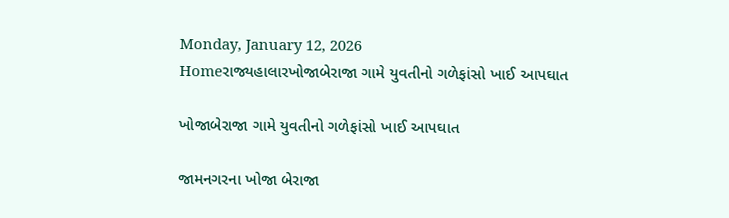Monday, January 12, 2026
Homeરાજ્યહાલારખોજાબેરાજા ગામે યુવતીનો ગળેફાંસો ખાઈ આપઘાત

ખોજાબેરાજા ગામે યુવતીનો ગળેફાંસો ખાઈ આપઘાત

જામનગરના ખોજા બેરાજા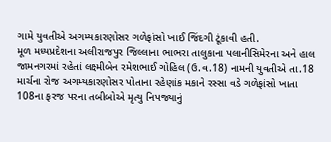ગામે યુવતીએ અગમ્યકારણોસર ગળેફાંસો ખાઈ જિંદગી ટૂંકાવી હતી.
મૂળ મધ્યપ્રદેશના અલીરાજપુર જિલ્લાના ભાભરા તાલુકાના પલાનીસિમેરના અને હાલ જામનગરમાં રહેતાં લક્ષ્મીબેન રમેશભાઈ ગોહિલ (ઉ.વ.18) નામની યુવતીએ તા.18 માર્ચના રોજ અગમ્યકારણોસર પોતાના રહેણાંક મકાને રસ્સા વડે ગળેફાંસો ખાતા 108ના ફરજ પરના તબીબોએ મૃત્યુ નિપજ્યાનું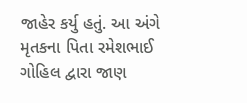જાહેર કર્યુ હતું. આ અંગે મૃતકના પિતા રમેશભાઈ ગોહિલ દ્વારા જાણ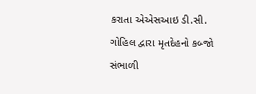કરાતા એએસઆઇ ડી.સી. ગોહિલ દ્વારા મૃતદેહનો કબ્જો સંભાળી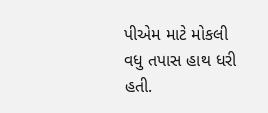પીએમ માટે મોકલી વધુ તપાસ હાથ ધરી હતી.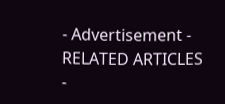- Advertisement -
RELATED ARTICLES
-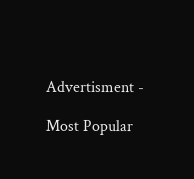Advertisment -

Most Popular